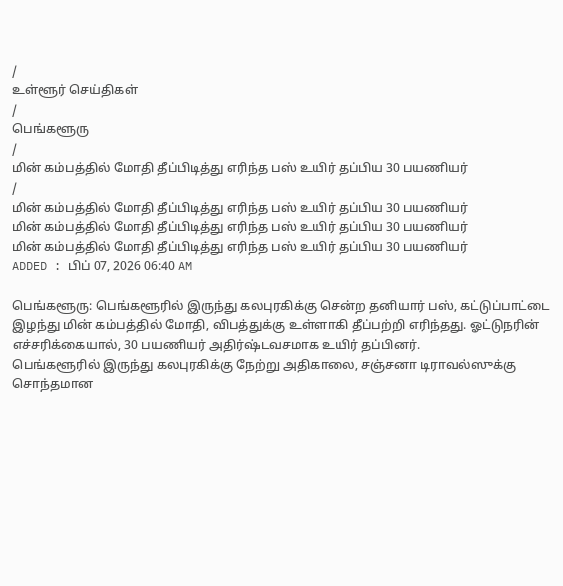/
உள்ளூர் செய்திகள்
/
பெங்களூரு
/
மின் கம்பத்தில் மோதி தீப்பிடித்து எரிந்த பஸ் உயிர் தப்பிய 30 பயணியர்
/
மின் கம்பத்தில் மோதி தீப்பிடித்து எரிந்த பஸ் உயிர் தப்பிய 30 பயணியர்
மின் கம்பத்தில் மோதி தீப்பிடித்து எரிந்த பஸ் உயிர் தப்பிய 30 பயணியர்
மின் கம்பத்தில் மோதி தீப்பிடித்து எரிந்த பஸ் உயிர் தப்பிய 30 பயணியர்
ADDED : பிப் 07, 2026 06:40 AM

பெங்களூரு: பெங்களூரில் இருந்து கலபுரகிக்கு சென்ற தனியார் பஸ், கட்டுப்பாட்டை இழந்து மின் கம்பத்தில் மோதி, விபத்துக்கு உள்ளாகி தீப்பற்றி எரிந்தது. ஓட்டுநரின் எச்சரிக்கையால், 30 பயணியர் அதிர்ஷ்டவசமாக உயிர் தப்பினர்.
பெங்களூரில் இருந்து கலபுரகிக்கு நேற்று அதிகாலை, சஞ்சனா டிராவல்ஸுக்கு சொந்தமான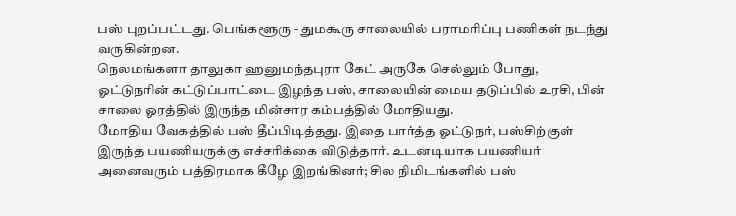பஸ் புறப்பட்டது. பெங்களூரு - துமகூரு சாலையில் பராமரிப்பு பணிகள் நடந்து வருகின்றன.
நெலமங்களா தாலுகா ஹனுமந்தபுரா கேட் அருகே செல்லும் போது, ஓட்டுநரின் கட்டுப்பாட்டை இழந்த பஸ், சாலையின் மைய தடுப்பில் உரசி, பின் சாலை ஓரத்தில் இருந்த மின்சார கம்பத்தில் மோதியது.
மோதிய வேகத்தில் பஸ் தீப்பிடித்தது. இதை பார்த்த ஓட்டுநர், பஸ்சிற்குள் இருந்த பயணியருக்கு எச்சரிக்கை விடுத்தார். உடனடியாக பயணியர் அனைவரும் பத்திரமாக கீழே இறங்கினர்; சில நிமிடங்களில் பஸ்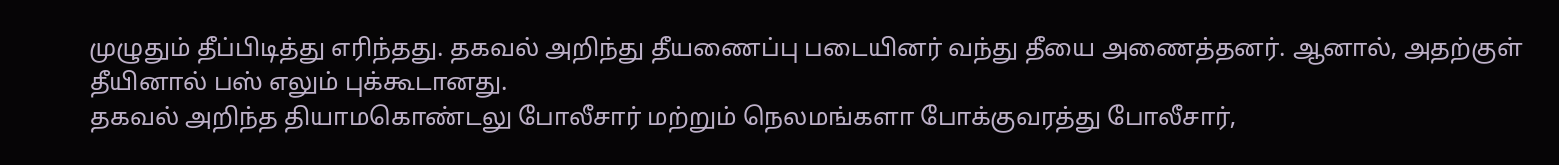முழுதும் தீப்பிடித்து எரிந்தது. தகவல் அறிந்து தீயணைப்பு படையினர் வந்து தீயை அணைத்தனர். ஆனால், அதற்குள் தீயினால் பஸ் எலும் புக்கூடானது.
தகவல் அறிந்த தியாமகொண்டலு போலீசார் மற்றும் நெலமங்களா போக்குவரத்து போலீசார்,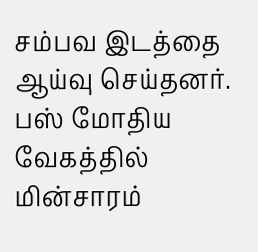சம்பவ இடத்தை ஆய்வு செய்தனர். பஸ் மோதிய வேகத்தில் மின்சாரம்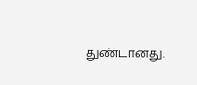துண்டானது.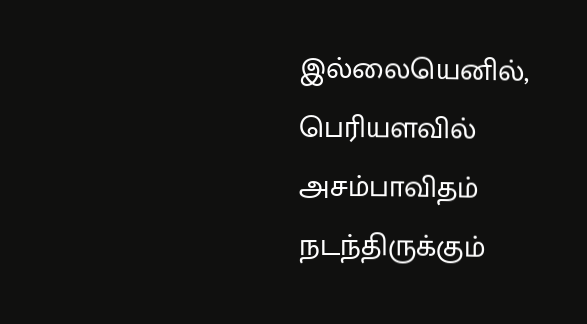இல்லையெனில், பெரியளவில் அசம்பாவிதம் நடந்திருக்கும்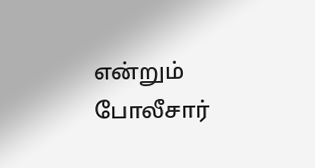என்றும் போலீசார்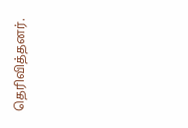தெரிவித்தனர்.